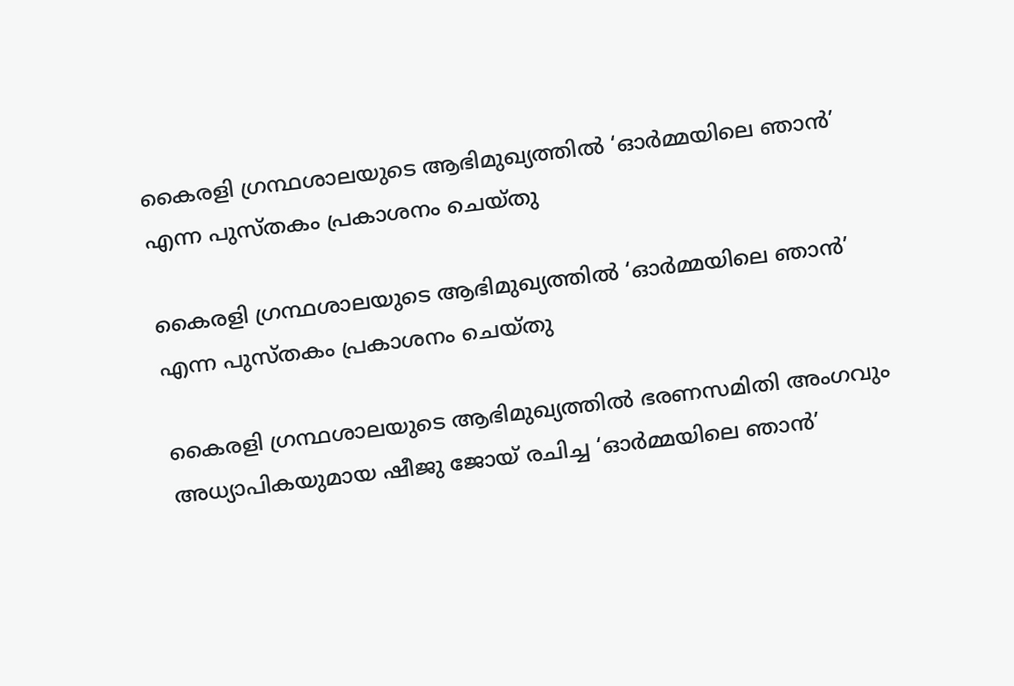കൈരളി ഗ്രന്ഥശാലയുടെ ആഭിമുഖ്യത്തിൽ ‘ഓർമ്മയിലെ ഞാൻ’ എന്ന പുസ്തകം പ്രകാശനം ചെയ്തു

കൈരളി ഗ്രന്ഥശാലയുടെ ആഭിമുഖ്യത്തിൽ ‘ഓർമ്മയിലെ ഞാൻ’ എന്ന പുസ്തകം പ്രകാശനം ചെയ്തു

കൈരളി ഗ്രന്ഥശാലയുടെ ആഭിമുഖ്യത്തിൽ ഭരണസമിതി അംഗവും അധ്യാപികയുമായ ഷീജു ജോയ് രചിച്ച ‘ഓർമ്മയിലെ ഞാൻ’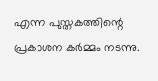എന്ന പുസ്തകത്തിന്റെ പ്രകാശന കർമ്മം നടന്നു.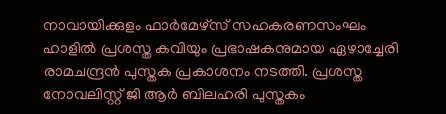നാവായിക്കുളം ഫാർമേഴ്‌സ് സഹകരണസംഘം ഹാളിൽ പ്രശസ്ത കവിയും പ്രഭാഷകനുമായ ഏഴാച്ചേരി രാമചന്ദ്രൻ പുസ്തക പ്രകാശനം നടത്തി. പ്രശസ്ത നോവലിസ്റ്റ് ജി ആർ ബിലഹരി പുസ്തകം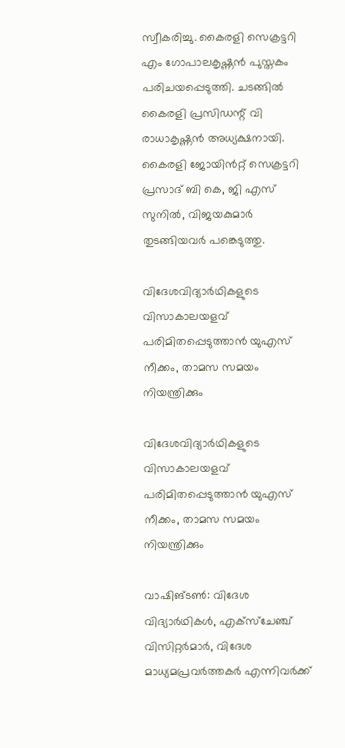സ്വീകരിച്ചു. കൈരളി സെക്രട്ടറി എം ഗോപാലകൃഷ്ണൻ പുസ്തകം പരിചയപ്പെടുത്തി. ചടങ്ങിൽ കൈരളി പ്രസിഡന്റ് വി രാധാകൃഷ്ണൻ അധ്യക്ഷനായി. കൈരളി ജോയിൻറ്റ് സെക്രട്ടറി പ്രസാദ് ബി കെ, ജി എസ് സുനിൽ, വിജയകുമാർ തുടങ്ങിയവർ പങ്കെടുത്തു.

വിദേശവിദ്യാര്‍ഥികളുടെ വിസാകാലയളവ് പരിമിതപ്പെടുത്താന്‍ യുഎസ് നീക്കം, താമസ സമയം നിയന്ത്രിക്കും

വിദേശവിദ്യാര്‍ഥികളുടെ വിസാകാലയളവ് പരിമിതപ്പെടുത്താന്‍ യുഎസ് നീക്കം, താമസ സമയം നിയന്ത്രിക്കും

വാഷിങ്ടണ്‍: വിദേശ വിദ്യാര്‍ഥികള്‍, എക്‌സ്‌ചേഞ്ച് വിസിറ്റര്‍മാര്‍, വിദേശ മാധ്യമപ്രവര്‍ത്തകര്‍ എന്നിവര്‍ക്ക്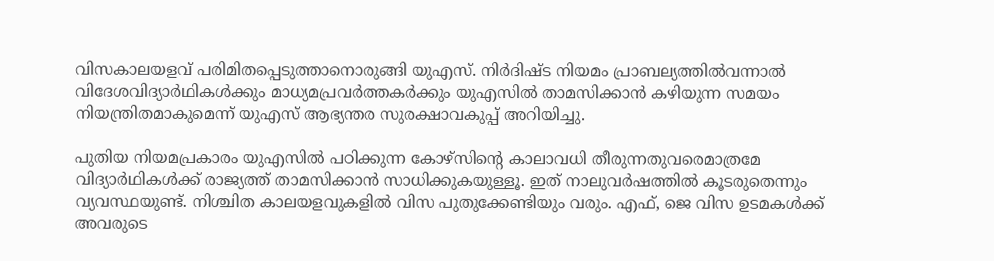വിസകാലയളവ് പരിമിതപ്പെടുത്താനൊരുങ്ങി യുഎസ്. നിര്‍ദിഷ്ട നിയമം പ്രാബല്യത്തില്‍വന്നാല്‍ വിദേശവിദ്യാര്‍ഥികള്‍ക്കും മാധ്യമപ്രവര്‍ത്തകര്‍ക്കും യുഎസില്‍ താമസിക്കാന്‍ കഴിയുന്ന സമയം നിയന്ത്രിതമാകുമെന്ന് യുഎസ് ആഭ്യന്തര സുരക്ഷാവകുപ്പ് അറിയിച്ചു.

പുതിയ നിയമപ്രകാരം യുഎസില്‍ പഠിക്കുന്ന കോഴ്‌സിന്റെ കാലാവധി തീരുന്നതുവരെമാത്രമേ വിദ്യാര്‍ഥികള്‍ക്ക് രാജ്യത്ത് താമസിക്കാന്‍ സാധിക്കുകയുള്ളൂ. ഇത് നാലുവര്‍ഷത്തില്‍ കൂടരുതെന്നും വ്യവസ്ഥയുണ്ട്. നിശ്ചിത കാലയളവുകളില്‍ വിസ പുതുക്കേണ്ടിയും വരും. എഫ്, ജെ വിസ ഉടമകള്‍ക്ക് അവരുടെ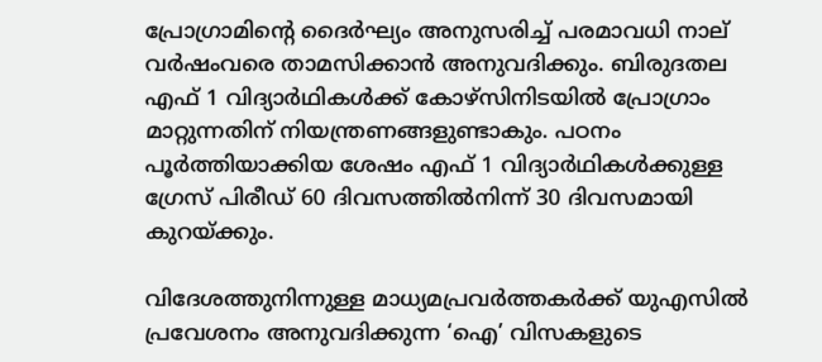പ്രോഗ്രാമിന്റെ ദൈര്‍ഘ്യം അനുസരിച്ച് പരമാവധി നാല് വര്‍ഷംവരെ താമസിക്കാന്‍ അനുവദിക്കും. ബിരുദതല എഫ് 1 വിദ്യാര്‍ഥികള്‍ക്ക് കോഴ്‌സിനിടയില്‍ പ്രോഗ്രാം മാറ്റുന്നതിന് നിയന്ത്രണങ്ങളുണ്ടാകും. പഠനം പൂര്‍ത്തിയാക്കിയ ശേഷം എഫ് 1 വിദ്യാര്‍ഥികള്‍ക്കുള്ള ഗ്രേസ് പിരീഡ് 60 ദിവസത്തില്‍നിന്ന് 30 ദിവസമായി കുറയ്ക്കും.

വിദേശത്തുനിന്നുള്ള മാധ്യമപ്രവര്‍ത്തകര്‍ക്ക് യുഎസില്‍ പ്രവേശനം അനുവദിക്കുന്ന ‘ഐ’ വിസകളുടെ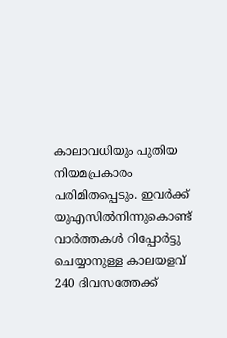കാലാവധിയും പുതിയ നിയമപ്രകാരം പരിമിതപ്പെടും. ഇവര്‍ക്ക് യുഎസില്‍നിന്നുകൊണ്ട് വാര്‍ത്തകള്‍ റിപ്പോര്‍ട്ടു ചെയ്യാനുള്ള കാലയളവ് 240 ദിവസത്തേക്ക്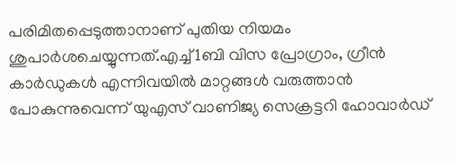പരിമിതപ്പെടുത്താനാണ് പുതിയ നിയമം ശുപാര്‍ശചെയ്യുന്നത്.എച്ച്1ബി വിസ പ്രോഗ്രാം, ഗ്രീന്‍ കാര്‍ഡുകള്‍ എന്നിവയില്‍ മാറ്റങ്ങള്‍ വരുത്താന്‍ പോകുന്നുവെന്ന് യുഎസ് വാണിജ്യ സെക്രട്ടറി ഹോവാര്‍ഡ്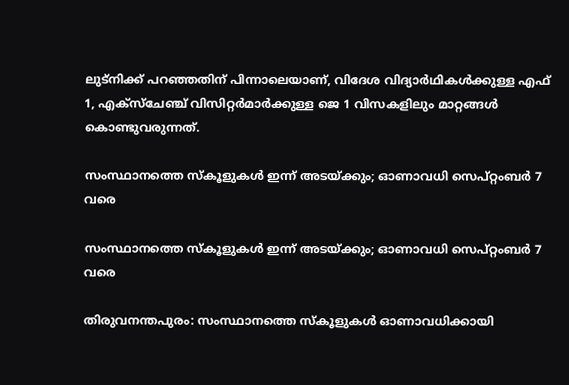ലുട്‌നിക്ക് പറഞ്ഞതിന് പിന്നാലെയാണ്, വിദേശ വിദ്യാര്‍ഥികള്‍ക്കുള്ള എഫ് 1, എക്‌സ്‌ചേഞ്ച് വിസിറ്റര്‍മാര്‍ക്കുള്ള ജെ 1 വിസകളിലും മാറ്റങ്ങള്‍ കൊണ്ടുവരുന്നത്.

സംസ്ഥാനത്തെ സ്കൂളുകൾ ഇന്ന് അടയ്ക്കും; ഓണാവധി സെപ്റ്റംബർ 7 വരെ

സംസ്ഥാനത്തെ സ്കൂളുകൾ ഇന്ന് അടയ്ക്കും; ഓണാവധി സെപ്റ്റംബർ 7 വരെ

തിരുവനന്തപുരം: സംസ്ഥാനത്തെ സ്‌കൂളുകള്‍ ഓണാവധിക്കായി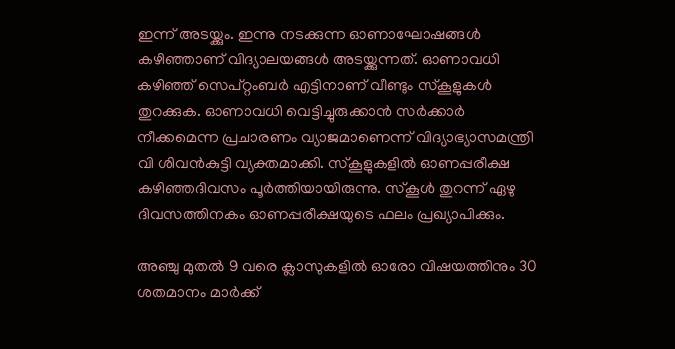ഇന്ന് അടയ്ക്കും. ഇന്നു നടക്കുന്ന ഓണാഘോഷങ്ങള്‍ കഴിഞ്ഞാണ് വിദ്യാലയങ്ങള്‍ അടയ്ക്കുന്നത്. ഓണാവധി കഴിഞ്ഞ് സെപ്റ്റംബര്‍ എട്ടിനാണ് വീണ്ടും സ്‌കൂളുകള്‍ തുറക്കുക. ഓണാവധി വെട്ടിച്ചുരുക്കാന്‍ സര്‍ക്കാര്‍ നീക്കമെന്ന പ്രചാരണം വ്യാജമാണെന്ന് വിദ്യാഭ്യാസമന്ത്രി വി ശിവന്‍കുട്ടി വ്യക്തമാക്കി. സ്‌കൂളുകളില്‍ ഓണപ്പരീക്ഷ കഴിഞ്ഞദിവസം പൂര്‍ത്തിയായിരുന്നു. സ്‌കൂള്‍ തുറന്ന് ഏഴു ദിവസത്തിനകം ഓണപ്പരീക്ഷയുടെ ഫലം പ്രഖ്യാപിക്കും.

അഞ്ചു മുതല്‍ 9 വരെ ക്ലാസുകളില്‍ ഓരോ വിഷയത്തിനും 30 ശതമാനം മാര്‍ക്ക്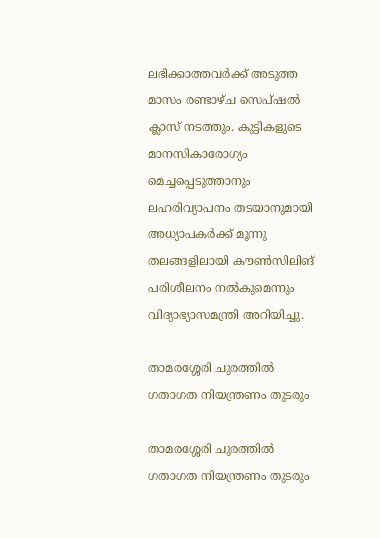ലഭിക്കാത്തവര്‍ക്ക് അടുത്ത മാസം രണ്ടാഴ്ച സെപ്ഷല്‍ ക്ലാസ് നടത്തും. കുട്ടികളുടെ മാനസികാരോഗ്യം മെച്ചപ്പെടുത്താനും ലഹരിവ്യാപനം തടയാനുമായി അധ്യാപകര്‍ക്ക് മൂന്നു തലങ്ങളിലായി കൗണ്‍സിലിങ് പരിശീലനം നല്‍കുമെന്നും വിദ്യാഭ്യാസമന്ത്രി അറിയിച്ചു.

താമരശ്ശേരി ചുരത്തില്‍ ഗതാഗത നിയന്ത്രണം തുടരും

താമരശ്ശേരി ചുരത്തില്‍ ഗതാഗത നിയന്ത്രണം തുടരും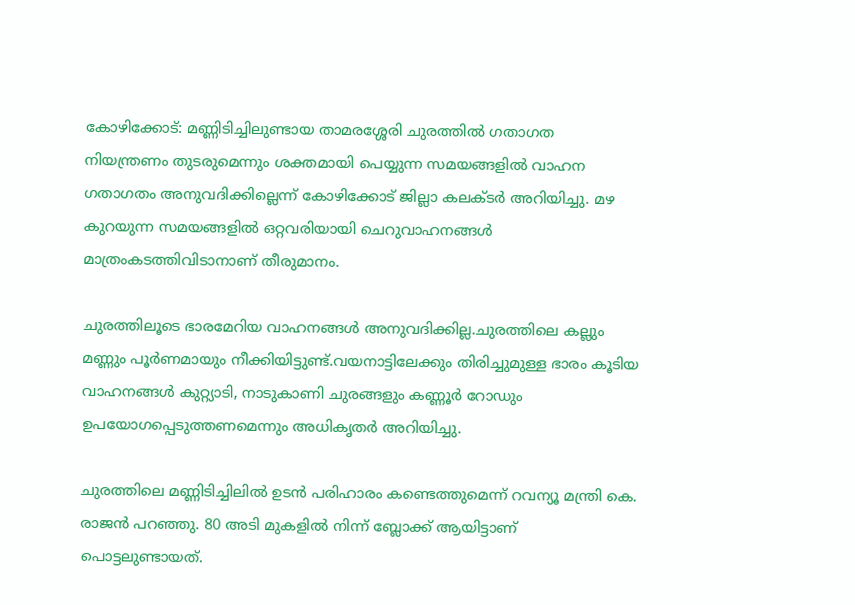കോഴിക്കോട്: മണ്ണിടിച്ചിലുണ്ടായ താമരശ്ശേരി ചുരത്തില്‍ ഗതാഗത നിയന്ത്രണം തുടരുമെന്നും ശക്തമായി പെയ്യുന്ന സമയങ്ങളില്‍ വാഹന ഗതാഗതം അനുവദിക്കില്ലെന്ന് കോഴിക്കോട് ജില്ലാ കലക്ടര്‍ അറിയിച്ചു. മഴ കുറയുന്ന സമയങ്ങളില്‍ ഒറ്റവരിയായി ചെറുവാഹനങ്ങള്‍ മാത്രംകടത്തിവിടാനാണ് തീരുമാനം.

ചുരത്തിലൂടെ ഭാരമേറിയ വാഹനങ്ങള്‍ അനുവദിക്കില്ല.ചുരത്തിലെ കല്ലും മണ്ണും പൂര്‍ണമായും നീക്കിയിട്ടുണ്ട്.വയനാട്ടിലേക്കും തിരിച്ചുമുള്ള ഭാരം കൂടിയ വാഹനങ്ങള്‍ കുറ്റ്യാടി, നാടുകാണി ചുരങ്ങളും കണ്ണൂര്‍ റോഡും ഉപയോഗപ്പെടുത്തണമെന്നും അധികൃതര്‍ അറിയിച്ചു.

ചുരത്തിലെ മണ്ണിടിച്ചിലില്‍ ഉടന്‍ പരിഹാരം കണ്ടെത്തുമെന്ന് റവന്യൂ മന്ത്രി കെ. രാജന്‍ പറഞ്ഞു. 80 അടി മുകളില്‍ നിന്ന് ബ്ലോക്ക് ആയിട്ടാണ് പൊട്ടലുണ്ടായത്.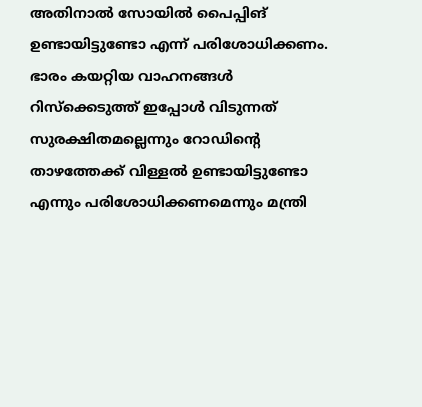അതിനാല്‍ സോയില്‍ പൈപ്പിങ് ഉണ്ടായിട്ടുണ്ടോ എന്ന് പരിശോധിക്കണം. ഭാരം കയറ്റിയ വാഹനങ്ങള്‍ റിസ്‌ക്കെടുത്ത് ഇപ്പോള്‍ വിടുന്നത് സുരക്ഷിതമല്ലെന്നും റോഡിന്റെ താഴത്തേക്ക് വിള്ളല്‍ ഉണ്ടായിട്ടുണ്ടോ എന്നും പരിശോധിക്കണമെന്നും മന്ത്രി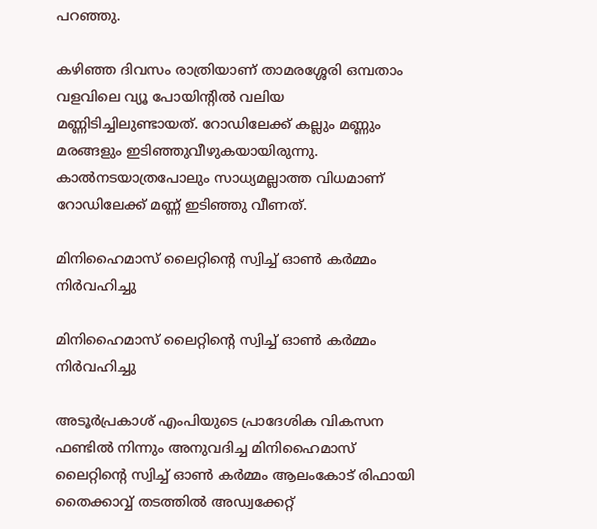പറഞ്ഞു.

കഴിഞ്ഞ ദിവസം രാത്രിയാണ് താമരശ്ശേരി ഒമ്പതാം വളവിലെ വ്യൂ പോയിന്റില്‍ വലിയ മണ്ണിടിച്ചിലുണ്ടായത്. റോഡിലേക്ക് കല്ലും മണ്ണും മരങ്ങളും ഇടിഞ്ഞുവീഴുകയായിരുന്നു. കാല്‍നടയാത്രപോലും സാധ്യമല്ലാത്ത വിധമാണ് റോഡിലേക്ക് മണ്ണ് ഇടിഞ്ഞു വീണത്.

മിനിഹൈമാസ് ലൈറ്റിൻ്റെ സ്വിച്ച് ഓൺ കർമ്മം നിർവഹിച്ചു

മിനിഹൈമാസ് ലൈറ്റിൻ്റെ സ്വിച്ച് ഓൺ കർമ്മം നിർവഹിച്ചു

അടൂർപ്രകാശ് എംപിയുടെ പ്രാദേശിക വികസന ഫണ്ടിൽ നിന്നും അനുവദിച്ച മിനിഹൈമാസ് ലൈറ്റിൻ്റെ സ്വിച്ച് ഓൺ കർമ്മം ആലംകോട് രിഫായി തൈക്കാവ്വ് തടത്തിൽ അഡ്വക്കേറ്റ്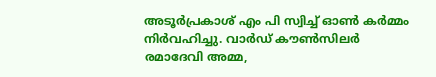അടൂർപ്രകാശ് എം പി സ്വിച്ച് ഓൺ കർമ്മം നിർവഹിച്ചു. വാർഡ് കൗൺസിലർ രമാദേവി അമ്മ,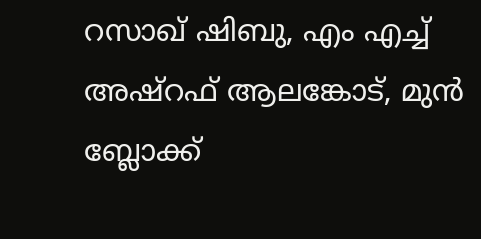റസാഖ് ഷിബു, എം എച്ച് അഷ്റഫ് ആലങ്കോട്, മുൻ ബ്ലോക്ക്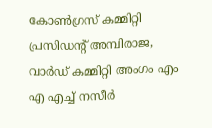കോൺഗ്രസ് കമ്മിറ്റി പ്രസിഡന്റ് അമ്പിരാജ, വാർഡ് കമ്മിറ്റി അംഗം എം എ എച്ച് നസീർ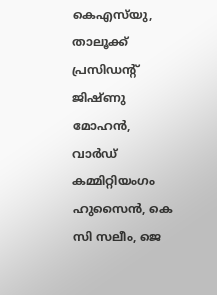കെഎസ്‌യു, താലൂക്ക് പ്രസിഡന്റ് ജിഷ്ണു മോഹൻ, വാർഡ് കമ്മിറ്റിയംഗം ഹുസൈൻ, കെ സി സലീം, ജെ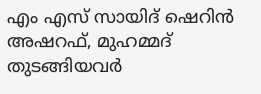എം എസ് സായിദ് ഷെറിൻ അഷറഫ്, മുഹമ്മദ് തുടങ്ങിയവർ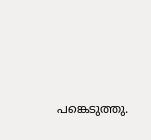പങ്കെടുത്തു.